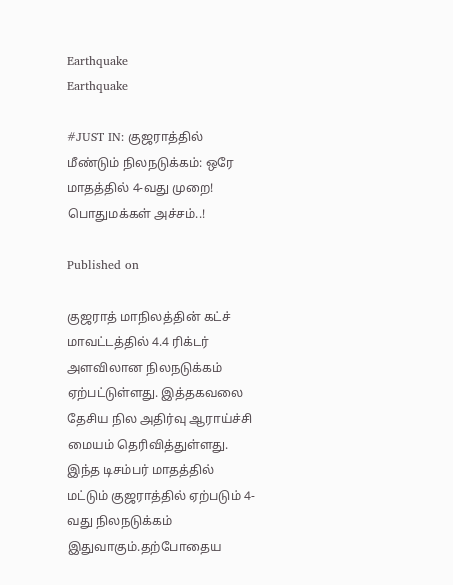Earthquake
Earthquake

#JUST IN: குஜராத்தில் மீண்டும் நிலநடுக்கம்: ஒரே மாதத்தில் 4-வது முறை! பொதுமக்கள் அச்சம்..!

Published on

குஜராத் மாநிலத்தின் கட்ச் மாவட்டத்தில் 4.4 ரிக்டர் அளவிலான நிலநடுக்கம் ஏற்பட்டுள்ளது. இத்தகவலை தேசிய நில அதிர்வு ஆராய்ச்சி மையம் தெரிவித்துள்ளது. இந்த டிசம்பர் மாதத்தில் மட்டும் குஜராத்தில் ஏற்படும் 4-வது நிலநடுக்கம் இதுவாகும்.தற்போதைய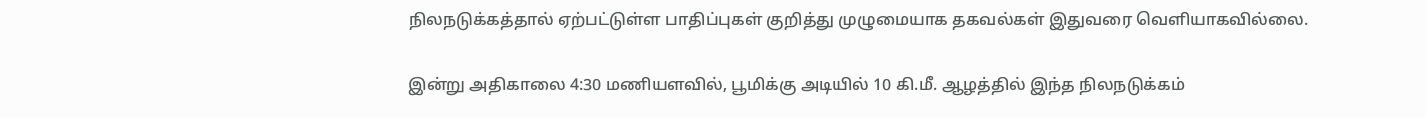நிலநடுக்கத்தால் ஏற்பட்டுள்ள பாதிப்புகள் குறித்து முழுமையாக தகவல்கள் இதுவரை வெளியாகவில்லை.

இன்று அதிகாலை 4:30 மணியளவில், பூமிக்கு அடியில் 10 கி.மீ. ஆழத்தில் இந்த நிலநடுக்கம்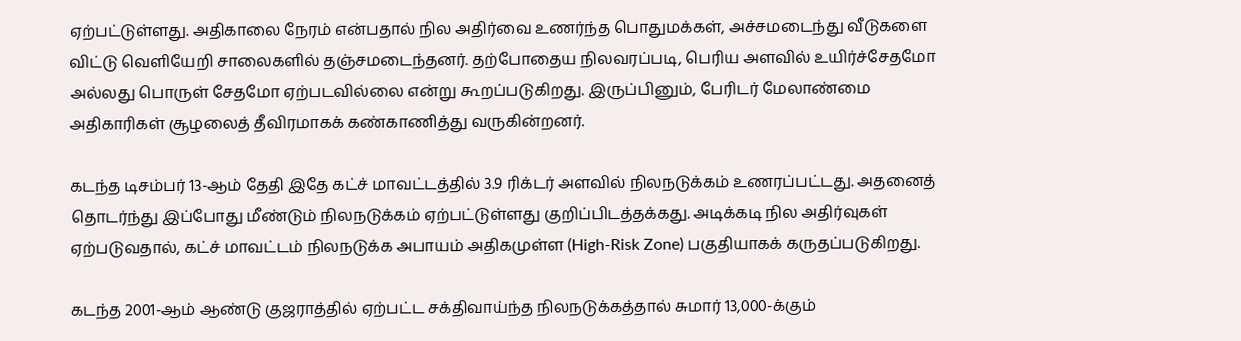ஏற்பட்டுள்ளது. அதிகாலை நேரம் என்பதால் நில அதிர்வை உணர்ந்த பொதுமக்கள், அச்சமடைந்து வீடுகளை விட்டு வெளியேறி சாலைகளில் தஞ்சமடைந்தனர். தற்போதைய நிலவரப்படி, பெரிய அளவில் உயிர்ச்சேதமோ அல்லது பொருள் சேதமோ ஏற்படவில்லை என்று கூறப்படுகிறது. இருப்பினும், பேரிடர் மேலாண்மை அதிகாரிகள் சூழலைத் தீவிரமாகக் கண்காணித்து வருகின்றனர்.

கடந்த டிசம்பர் 13-ஆம் தேதி இதே கட்ச் மாவட்டத்தில் 3.9 ரிக்டர் அளவில் நிலநடுக்கம் உணரப்பட்டது. அதனைத் தொடர்ந்து இப்போது மீண்டும் நிலநடுக்கம் ஏற்பட்டுள்ளது குறிப்பிடத்தக்கது. அடிக்கடி நில அதிர்வுகள் ஏற்படுவதால், கட்ச் மாவட்டம் நிலநடுக்க அபாயம் அதிகமுள்ள (High-Risk Zone) பகுதியாகக் கருதப்படுகிறது.

கடந்த 2001-ஆம் ஆண்டு குஜராத்தில் ஏற்பட்ட சக்திவாய்ந்த நிலநடுக்கத்தால் சுமார் 13,000-க்கும்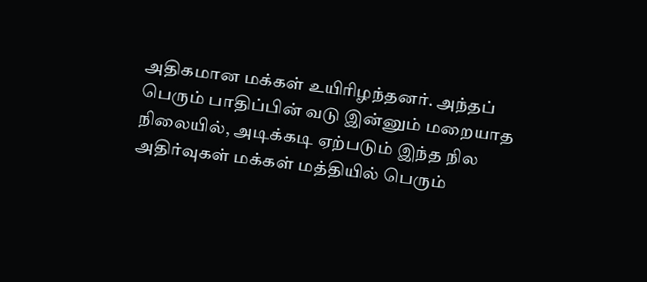அதிகமான மக்கள் உயிரிழந்தனர். அந்தப் பெரும் பாதிப்பின் வடு இன்னும் மறையாத நிலையில், அடிக்கடி ஏற்படும் இந்த நில அதிர்வுகள் மக்கள் மத்தியில் பெரும்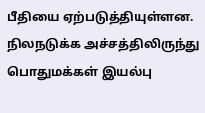பீதியை ஏற்படுத்தியுள்ளன. நிலநடுக்க அச்சத்திலிருந்து பொதுமக்கள் இயல்பு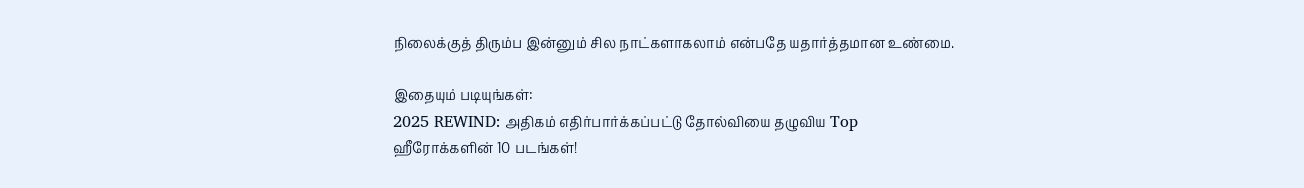நிலைக்குத் திரும்ப இன்னும் சில நாட்களாகலாம் என்பதே யதார்த்தமான உண்மை.

இதையும் படியுங்கள்:
2025 REWIND: அதிகம் எதிர்பார்க்கப்பட்டு தோல்வியை தழுவிய Top ஹீரோக்களின் 10 படங்கள்!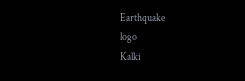Earthquake
logo
Kalki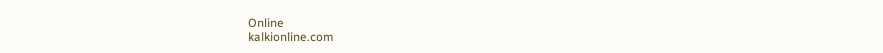Online
kalkionline.com